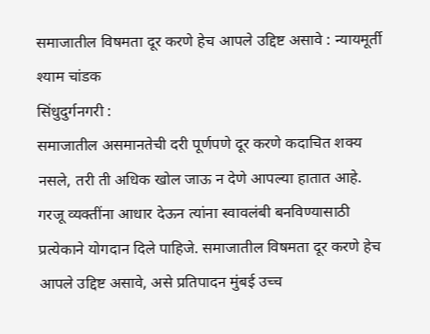समाजातील विषमता दूर करणे हेच आपले उद्दिष्ट असावे : न्यायमूर्ती श्याम चांडक
सिंधुदुर्गनगरी :
समाजातील असमानतेची दरी पूर्णपणे दूर करणे कदाचित शक्य नसले, तरी ती अधिक खोल जाऊ न देणे आपल्या हातात आहे. गरजू व्यक्तींना आधार देऊन त्यांना स्वावलंबी बनविण्यासाठी प्रत्येकाने योगदान दिले पाहिजे. समाजातील विषमता दूर करणे हेच आपले उद्दिष्ट असावे, असे प्रतिपादन मुंबई उच्च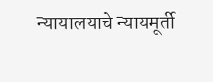न्यायालयाचे न्यायमूर्ती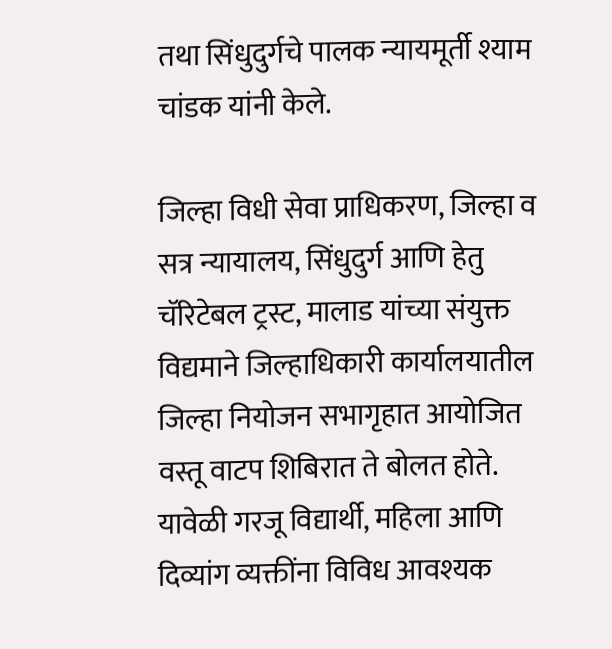तथा सिंधुदुर्गचे पालक न्यायमूर्ती श्याम चांडक यांनी केले.

जिल्हा विधी सेवा प्राधिकरण, जिल्हा व सत्र न्यायालय, सिंधुदुर्ग आणि हेतु चॅरिटेबल ट्रस्ट, मालाड यांच्या संयुक्त विद्यमाने जिल्हाधिकारी कार्यालयातील जिल्हा नियोजन सभागृहात आयोजित वस्तू वाटप शिबिरात ते बोलत होते. यावेळी गरजू विद्यार्थी, महिला आणि दिव्यांग व्यक्तींना विविध आवश्यक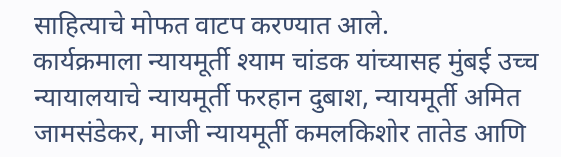साहित्याचे मोफत वाटप करण्यात आले.
कार्यक्रमाला न्यायमूर्ती श्याम चांडक यांच्यासह मुंबई उच्च न्यायालयाचे न्यायमूर्ती फरहान दुबाश, न्यायमूर्ती अमित जामसंडेकर, माजी न्यायमूर्ती कमलकिशोर तातेड आणि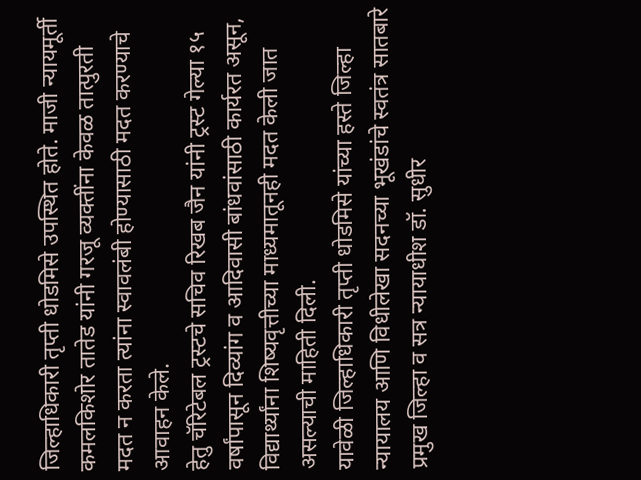जिल्हाधिकारी तृप्ती धोडमिसे उपस्थित होते. माजी न्यायमूर्ती कमलकिशोर तातेड यांनी गरजू व्यक्तींना केवळ तात्पुरती मदत न करता त्यांना स्वावलंबी होण्यासाठी मदत करण्याचे आवाहन केले.
हेतु चॅरिटेबल ट्रस्टचे सचिव रिखब जैन यांनी ट्रस्ट गेल्या १५ वर्षांपासून दिव्यांग व आदिवासी बांधवांसाठी कार्यरत असून, विद्यार्थ्यांना शिष्यवृत्तीच्या माध्यमातूनही मदत केली जात असल्याची माहिती दिली.
यावेळी जिल्हाधिकारी तृप्ती धोडमिसे यांच्या हस्ते जिल्हा न्यायालय आणि विधीलेखा सदनच्या भूखंडांचे स्वतंत्र सातबारे प्रमुख जिल्हा व सत्र न्यायाधीश डॉ. सुधीर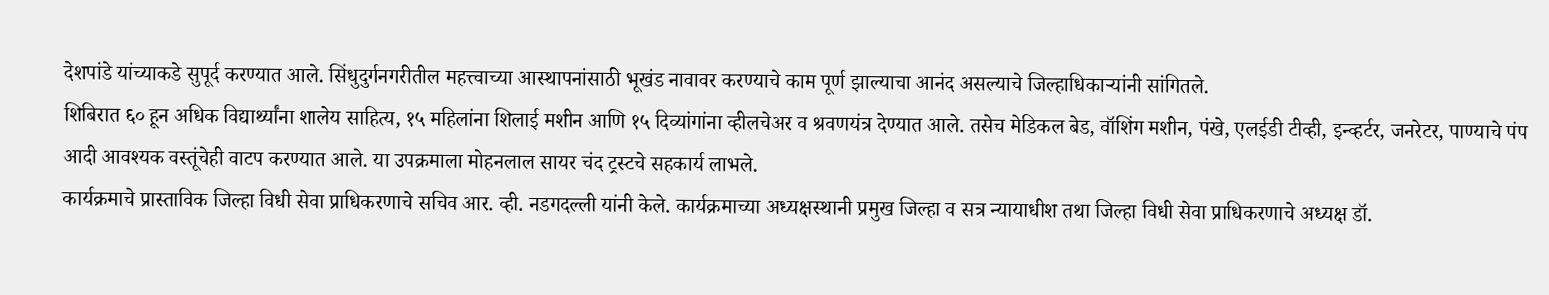देशपांडे यांच्याकडे सुपूर्द करण्यात आले. सिंधुदुर्गनगरीतील महत्त्वाच्या आस्थापनांसाठी भूखंड नावावर करण्याचे काम पूर्ण झाल्याचा आनंद असल्याचे जिल्हाधिकाऱ्यांनी सांगितले.
शिबिरात ६० हून अधिक विद्यार्थ्यांना शालेय साहित्य, १५ महिलांना शिलाई मशीन आणि १५ दिव्यांगांना व्हीलचेअर व श्रवणयंत्र देण्यात आले. तसेच मेडिकल बेड, वॉशिंग मशीन, पंखे, एलईडी टीव्ही, इन्व्हर्टर, जनरेटर, पाण्याचे पंप आदी आवश्यक वस्तूंचेही वाटप करण्यात आले. या उपक्रमाला मोहनलाल सायर चंद ट्रस्टचे सहकार्य लाभले.
कार्यक्रमाचे प्रास्ताविक जिल्हा विधी सेवा प्राधिकरणाचे सचिव आर. व्ही. नडगदल्ली यांनी केले. कार्यक्रमाच्या अध्यक्षस्थानी प्रमुख जिल्हा व सत्र न्यायाधीश तथा जिल्हा विधी सेवा प्राधिकरणाचे अध्यक्ष डॉ.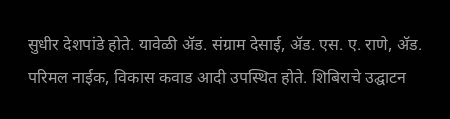सुधीर देशपांडे होते. यावेळी ॲड. संग्राम देसाई, ॲड. एस. ए. राणे, ॲड. परिमल नाईक, विकास कवाड आदी उपस्थित होते. शिबिराचे उद्घाटन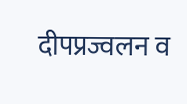दीपप्रज्वलन व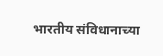भारतीय संविधानाच्या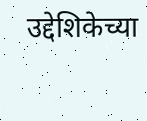उद्देशिकेच्या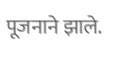पूजनाने झाले.